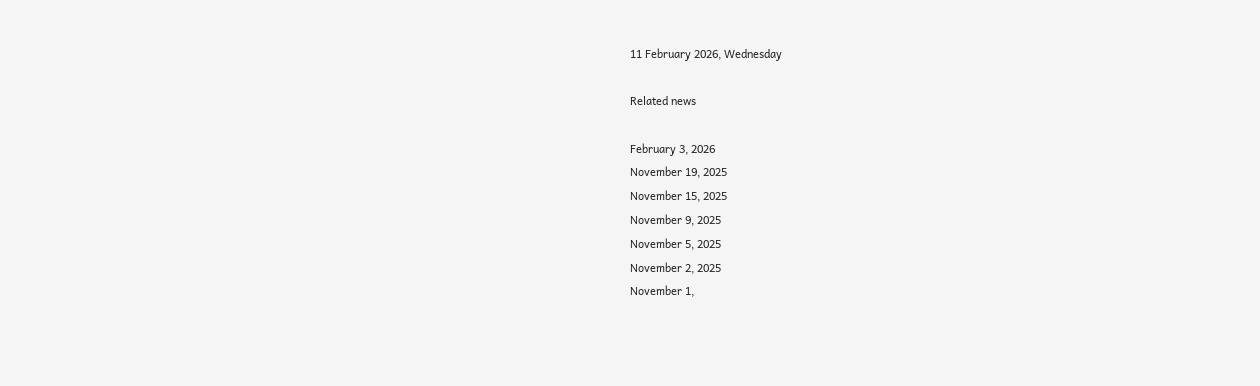11 February 2026, Wednesday

Related news

February 3, 2026
November 19, 2025
November 15, 2025
November 9, 2025
November 5, 2025
November 2, 2025
November 1,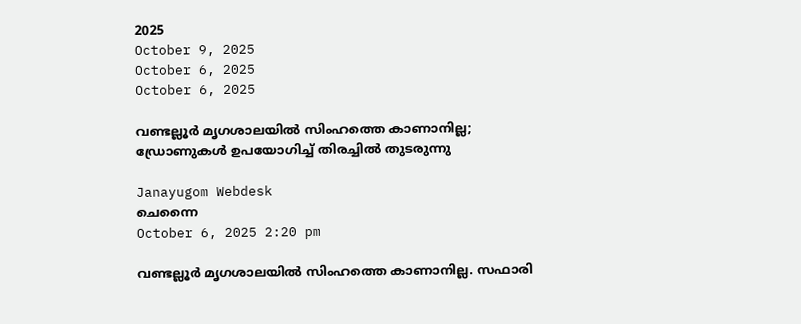2025
October 9, 2025
October 6, 2025
October 6, 2025

വണ്ടല്ലൂർ മൃഗശാലയിൽ സിംഹത്തെ കാണാനില്ല; ഡ്രോണുകള്‍ ഉപയോഗിച്ച് തിരച്ചില്‍ തുടരുന്നു

Janayugom Webdesk
ചെന്നൈ
October 6, 2025 2:20 pm

വണ്ടല്ലൂര്‍ മൃഗശാലയില്‍ സിംഹത്തെ കാണാനില്ല. സഫാരി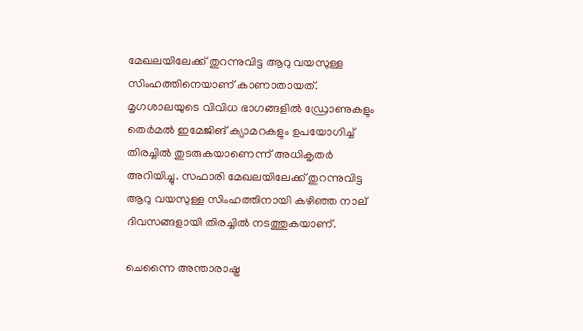മേഖലയിലേക്ക് തുറന്നുവിട്ട ആറു വയസുള്ള സിംഹത്തിനെയാണ് കാണാതായത്. മൃഗശാലയുടെ വിവിധ ഭാഗങ്ങളില്‍ ഡ്രോണുകളും തെര്‍മല്‍ ഇമേജിങ് ക്യാമറകളും ഉപയോഗിച്ച് തിരച്ചില്‍ തുടരുകയാണെന്ന് അധികൃതര്‍ അറിയിച്ചു. സഫാരി മേഖലയിലേക്ക് തുറന്നുവിട്ട ആറു വയസുള്ള സിംഹത്തിനായി കഴിഞ്ഞ നാല് ദിവസങ്ങളായി തിരച്ചില്‍ നടത്തുകയാണ്.

ചെന്നൈ അന്താരാഷ്ട്ര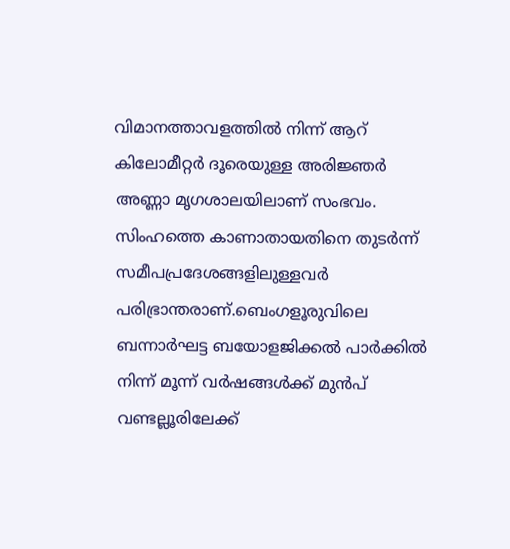വിമാനത്താവളത്തില്‍ നിന്ന് ആറ് കിലോമീറ്റര്‍ ദൂരെയുള്ള അരിജ്ഞര്‍ അണ്ണാ മൃഗശാലയിലാണ് സംഭവം. സിംഹത്തെ കാണാതായതിനെ തുടര്‍ന്ന് സമീപപ്രദേശങ്ങളിലുള്ളവര്‍ പരിഭ്രാന്തരാണ്.ബെംഗളൂരുവിലെ ബന്നാര്‍ഘട്ട ബയോളജിക്കല്‍ പാര്‍ക്കില്‍ നിന്ന് മൂന്ന് വര്‍ഷങ്ങള്‍ക്ക് മുന്‍പ് വണ്ടല്ലൂരിലേക്ക്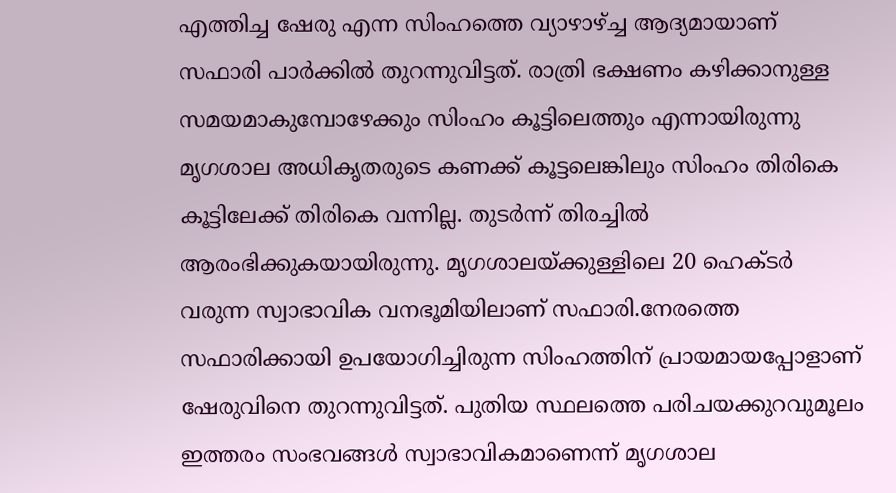എത്തിച്ച ഷേരു എന്ന സിംഹത്തെ വ്യാഴാഴ്ച്ച ആദ്യമായാണ് സഫാരി പാര്‍ക്കില്‍ തുറന്നുവിട്ടത്. രാത്രി ഭക്ഷണം കഴിക്കാനുള്ള സമയമാകുമ്പോഴേക്കും സിംഹം കൂട്ടിലെത്തും എന്നായിരുന്നു മൃഗശാല അധികൃതരുടെ കണക്ക് കൂട്ടലെങ്കിലും സിംഹം തിരികെ കൂട്ടിലേക്ക് തിരികെ വന്നില്ല. തുടര്‍ന്ന് തിരച്ചില്‍ ആരംഭിക്കുകയായിരുന്നു. മൃഗശാലയ്ക്കുള്ളിലെ 20 ഹെക്ടര്‍ വരുന്ന സ്വാഭാവിക വനഭൂമിയിലാണ് സഫാരി.നേരത്തെ സഫാരിക്കായി ഉപയോഗിച്ചിരുന്ന സിംഹത്തിന് പ്രായമായപ്പോളാണ് ഷേരുവിനെ തുറന്നുവിട്ടത്. പുതിയ സ്ഥലത്തെ പരിചയക്കുറവുമൂലം ഇത്തരം സംഭവങ്ങള്‍ സ്വാഭാവികമാണെന്ന് മൃഗശാല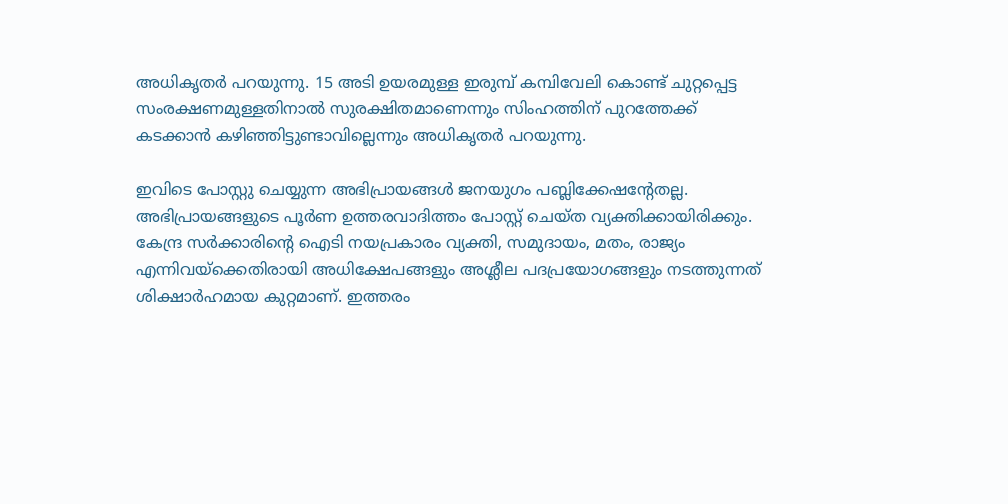അധികൃതര്‍ പറയുന്നു. 15 അടി ഉയരമുള്ള ഇരുമ്പ് കമ്പിവേലി കൊണ്ട് ചുറ്റപ്പെട്ട സംരക്ഷണമുള്ളതിനാല്‍ സുരക്ഷിതമാണെന്നും സിംഹത്തിന് പുറത്തേക്ക് കടക്കാന്‍ കഴിഞ്ഞിട്ടുണ്ടാവില്ലെന്നും അധികൃതര്‍ പറയുന്നു.

ഇവിടെ പോസ്റ്റു ചെയ്യുന്ന അഭിപ്രായങ്ങള്‍ ജനയുഗം പബ്ലിക്കേഷന്റേതല്ല. അഭിപ്രായങ്ങളുടെ പൂര്‍ണ ഉത്തരവാദിത്തം പോസ്റ്റ് ചെയ്ത വ്യക്തിക്കായിരിക്കും. കേന്ദ്ര സര്‍ക്കാരിന്റെ ഐടി നയപ്രകാരം വ്യക്തി, സമുദായം, മതം, രാജ്യം എന്നിവയ്‌ക്കെതിരായി അധിക്ഷേപങ്ങളും അശ്ലീല പദപ്രയോഗങ്ങളും നടത്തുന്നത് ശിക്ഷാര്‍ഹമായ കുറ്റമാണ്. ഇത്തരം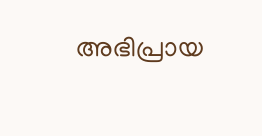അഭിപ്രായ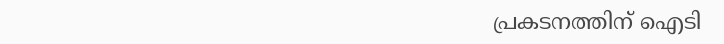പ്രകടനത്തിന് ഐടി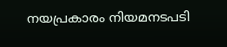നയപ്രകാരം നിയമനടപടി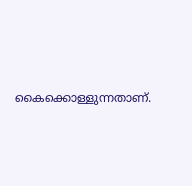കൈക്കൊള്ളുന്നതാണ്.